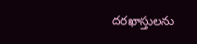దరఖాస్తులను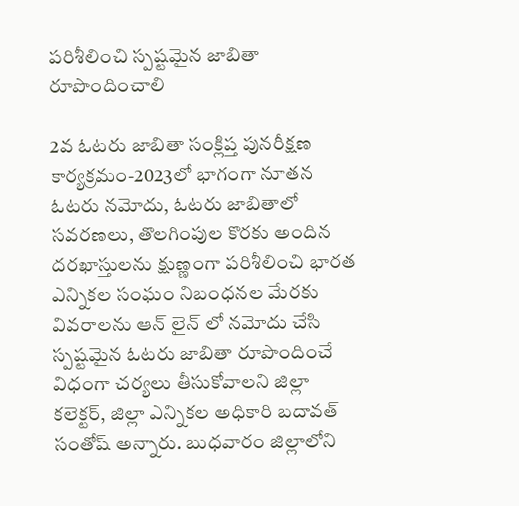పరిశీలించి స్పష్టమైన జాబితా రూపొందించాలి

2వ ఓటరు జాబితా సంక్లిప్త పునరీక్షణ కార్యక్రమం-2023లో భాగంగా నూతన ఓటరు నమోదు, ఓటరు జాబితాలో సవరణలు, తొలగింపుల కొరకు అందిన దరఖాస్తులను క్షుణ్ణంగా పరిశీలించి భారత ఎన్నికల సంఘం నిబంధనల మేరకు వివరాలను ఆన్ లైన్ లో నమోదు చేసి స్పష్టమైన ఓటరు జాబితా రూపొందించే విధంగా చర్యలు తీసుకోవాలని జిల్లా కలెక్టర్, జిల్లా ఎన్నికల అధికారి బదావత్ సంతోష్ అన్నారు. బుధవారం జిల్లాలోని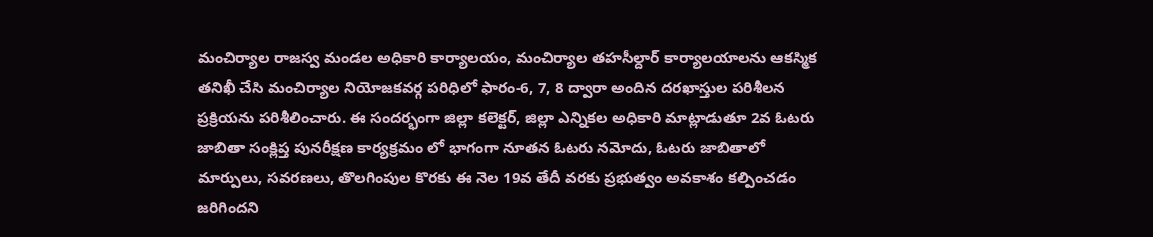మంచిర్యాల రాజస్వ మండల అధికారి కార్యాలయం, మంచిర్యాల తహసీల్దార్ కార్యాలయాలను ఆకస్మిక తనిఖీ చేసి మంచిర్యాల నియోజకవర్గ పరిధిలో ఫారం-6, 7, 8 ద్వారా అందిన దరఖాస్తుల పరిశీలన ప్రక్రియను పరిశీలించారు. ఈ సందర్భంగా జిల్లా కలెక్టర్, జిల్లా ఎన్నికల అధికారి మాట్లాడుతూ 2వ ఓటరు జాబితా సంక్లిప్త పునరీక్షణ కార్యక్రమం లో భాగంగా నూతన ఓటరు నమోదు, ఓటరు జాబితాలో మార్పులు, సవరణలు, తొలగింపుల కొరకు ఈ నెల 19వ తేదీ వరకు ప్రభుత్వం అవకాశం కల్పించడం జరిగిందని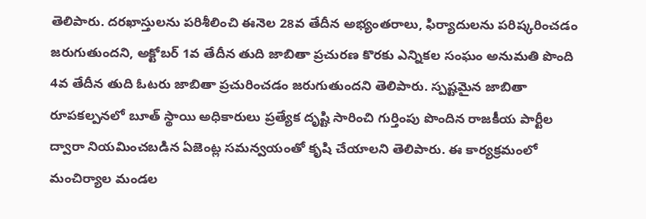తెలిపారు. దరఖాస్తులను పరిశీలించి ఈనెల 28వ తేదీన అభ్యంతరాలు, ఫిర్యాదులను పరిష్కరించడం జరుగుతుందని, అక్టోబర్ 1వ తేదీన తుది జాబితా ప్రచురణ కొరకు ఎన్నికల సంఘం అనుమతి పొంది 4వ తేదీన తుది ఓటరు జాబితా ప్రచురించడం జరుగుతుందని తెలిపారు. స్పష్టమైన జాబితా రూపకల్పనలో బూత్ స్థాయి అధికారులు ప్రత్యేక దృష్టి సారించి గుర్తింపు పొందిన రాజకీయ పార్టీల ద్వారా నియమించబడిన ఏజెంట్ల సమన్వయంతో కృషి చేయాలని తెలిపారు. ఈ కార్యక్రమంలో మంచిర్యాల మండల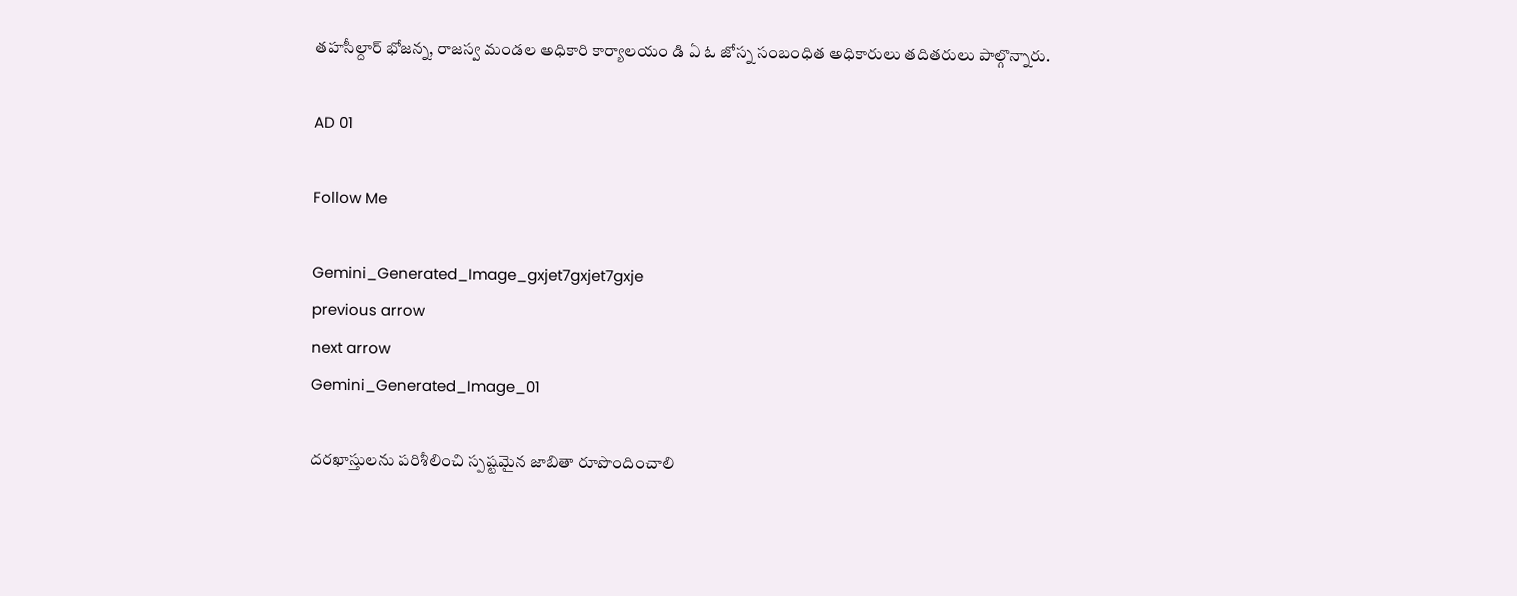తహసీల్దార్ భోజన్న, రాజస్వ మండల అధికారి కార్యాలయం డి ఏ ఓ జోస్న సంబంధిత అధికారులు తదితరులు పాల్గొన్నారు.

AD 01

Follow Me

Gemini_Generated_Image_gxjet7gxjet7gxje
previous arrow
next arrow
Gemini_Generated_Image_01

దరఖాస్తులను పరిశీలించి స్పష్టమైన జాబితా రూపొందించాలి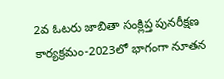2వ ఓటరు జాబితా సంక్లిప్త పునరీక్షణ కార్యక్రమం-2023లో భాగంగా నూతన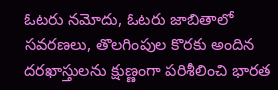ఓటరు నమోదు, ఓటరు జాబితాలో సవరణలు, తొలగింపుల కొరకు అందిన దరఖాస్తులను క్షుణ్ణంగా పరిశీలించి భారత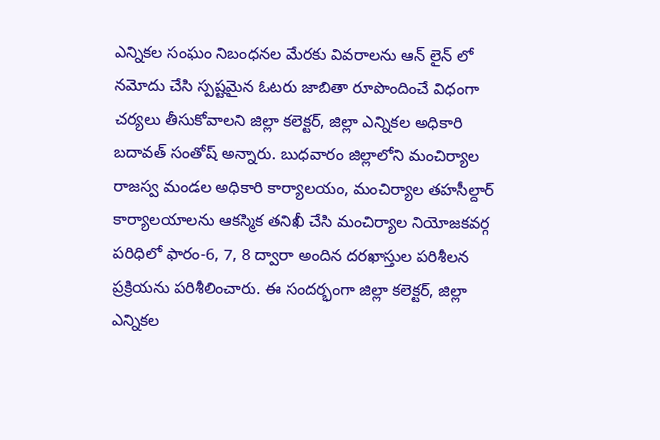ఎన్నికల సంఘం నిబంధనల మేరకు వివరాలను ఆన్ లైన్ లో నమోదు చేసి స్పష్టమైన ఓటరు జాబితా రూపొందించే విధంగా చర్యలు తీసుకోవాలని జిల్లా కలెక్టర్, జిల్లా ఎన్నికల అధికారి బదావత్ సంతోష్ అన్నారు. బుధవారం జిల్లాలోని మంచిర్యాల రాజస్వ మండల అధికారి కార్యాలయం, మంచిర్యాల తహసీల్దార్ కార్యాలయాలను ఆకస్మిక తనిఖీ చేసి మంచిర్యాల నియోజకవర్గ పరిధిలో ఫారం-6, 7, 8 ద్వారా అందిన దరఖాస్తుల పరిశీలన ప్రక్రియను పరిశీలించారు. ఈ సందర్భంగా జిల్లా కలెక్టర్, జిల్లా ఎన్నికల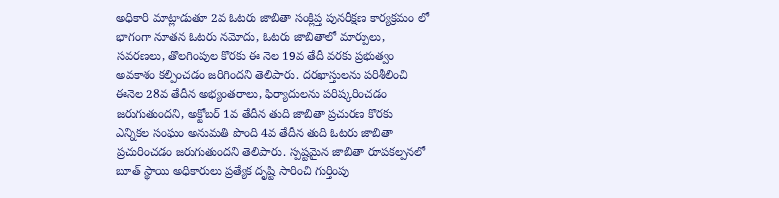అధికారి మాట్లాడుతూ 2వ ఓటరు జాబితా సంక్లిప్త పునరీక్షణ కార్యక్రమం లో భాగంగా నూతన ఓటరు నమోదు, ఓటరు జాబితాలో మార్పులు, సవరణలు, తొలగింపుల కొరకు ఈ నెల 19వ తేదీ వరకు ప్రభుత్వం అవకాశం కల్పించడం జరిగిందని తెలిపారు. దరఖాస్తులను పరిశీలించి ఈనెల 28వ తేదీన అభ్యంతరాలు, ఫిర్యాదులను పరిష్కరించడం జరుగుతుందని, అక్టోబర్ 1వ తేదీన తుది జాబితా ప్రచురణ కొరకు ఎన్నికల సంఘం అనుమతి పొంది 4వ తేదీన తుది ఓటరు జాబితా ప్రచురించడం జరుగుతుందని తెలిపారు. స్పష్టమైన జాబితా రూపకల్పనలో బూత్ స్థాయి అధికారులు ప్రత్యేక దృష్టి సారించి గుర్తింపు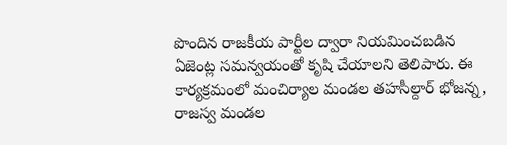పొందిన రాజకీయ పార్టీల ద్వారా నియమించబడిన ఏజెంట్ల సమన్వయంతో కృషి చేయాలని తెలిపారు. ఈ కార్యక్రమంలో మంచిర్యాల మండల తహసీల్దార్ భోజన్న, రాజస్వ మండల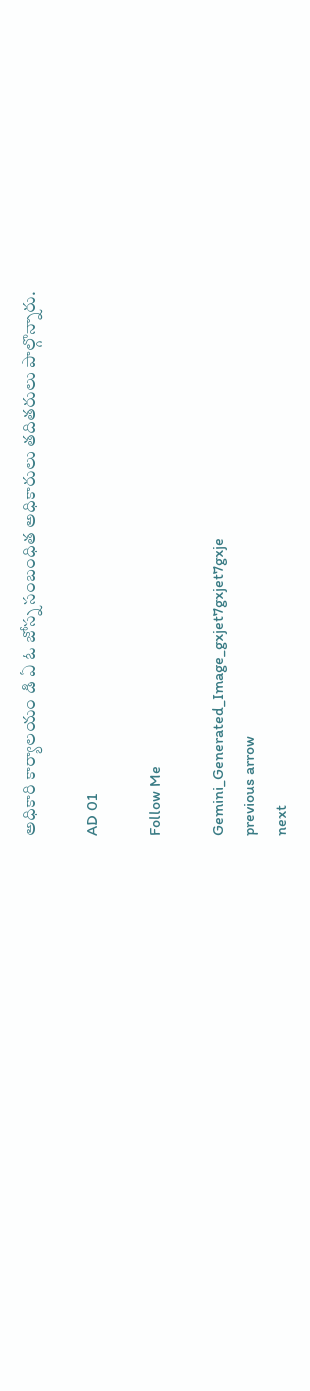అధికారి కార్యాలయం డి ఏ ఓ జోస్న సంబంధిత అధికారులు తదితరులు పాల్గొన్నారు.

AD 01

Follow Me

Gemini_Generated_Image_gxjet7gxjet7gxje
previous arrow
next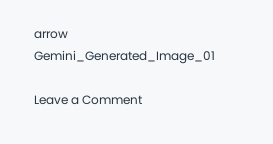arrow
Gemini_Generated_Image_01

Leave a Comment